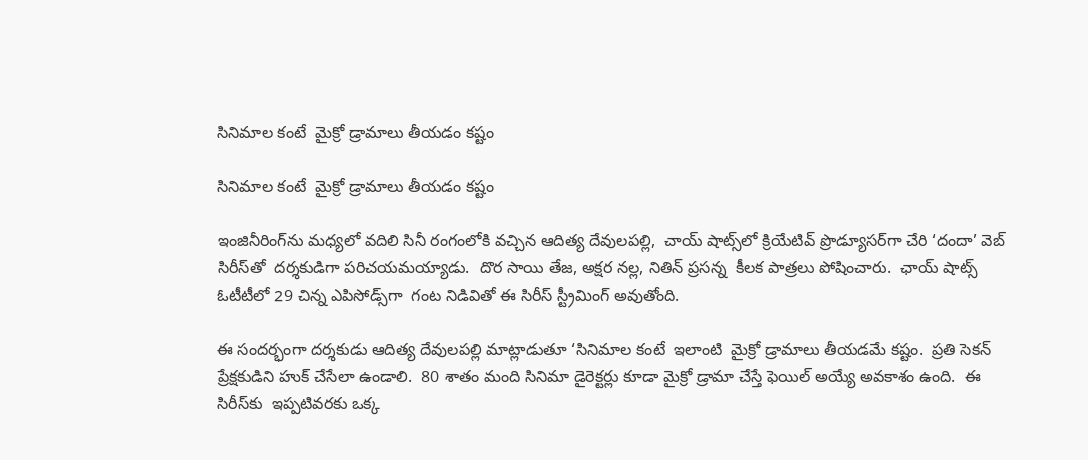సినిమాల కంటే  మైక్రో డ్రామాలు తీయడం కష్టం

సినిమాల కంటే  మైక్రో డ్రామాలు తీయడం కష్టం

ఇంజినీరింగ్‌‌ను మధ్యలో వదిలి సినీ రంగంలోకి వచ్చిన ఆదిత్య దేవులపల్లి,  చాయ్ షాట్స్‌‌లో క్రియేటివ్ ప్రొడ్యూసర్‌‌గా చేరి ‘దందా’ వెబ్ సిరీస్‌‌తో  దర్శకుడిగా పరిచయమయ్యాడు.  దొర సాయి తేజ, అక్షర నల్ల, నితిన్ ప్రసన్న  కీలక పాత్రలు పోషించారు.  ఛాయ్ షాట్స్ ఓటీటీలో 29 చిన్న ఎపిసోడ్స్‌‌గా  గంట నిడివితో ఈ సిరీస్ స్ట్రీమింగ్ అవుతోంది.

ఈ సందర్భంగా దర్శకుడు ఆదిత్య దేవులపల్లి మాట్లాడుతూ ‘సినిమాల కంటే  ఇలాంటి  మైక్రో డ్రామాలు తీయడమే కష్టం.  ప్రతి సెకన్  ప్రేక్షకుడిని హుక్ చేసేలా ఉండాలి.  80 శాతం మంది సినిమా డైరెక్టర్లు కూడా మైక్రో డ్రామా చేస్తే ఫెయిల్ అయ్యే అవకాశం ఉంది.  ఈ సిరీస్‌‌కు  ఇప్పటివరకు ఒక్క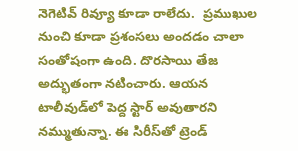నెగెటివ్ రివ్యూ కూడా రాలేదు.  ప్రముఖుల నుంచి కూడా ప్రశంసలు అందడం చాలా సంతోషంగా ఉంది. దొరసాయి తేజ అద్భుతంగా నటించారు. ఆయన  టాలీవుడ్‌‌లో పెద్ద స్టార్ అవుతారని నమ్ముతున్నా. ఈ సిరీస్‌‌తో ట్రెండ్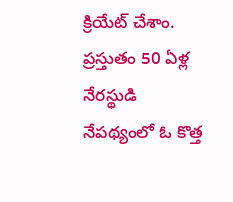క్రియేట్ చేశాం.  ప్రస్తుతం 50 ఏళ్ల నేరస్థుడి నేపథ్యంలో ఓ కొత్త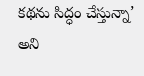కథను సిద్ధం చేస్తున్నా’ అని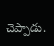చెప్పాడు.